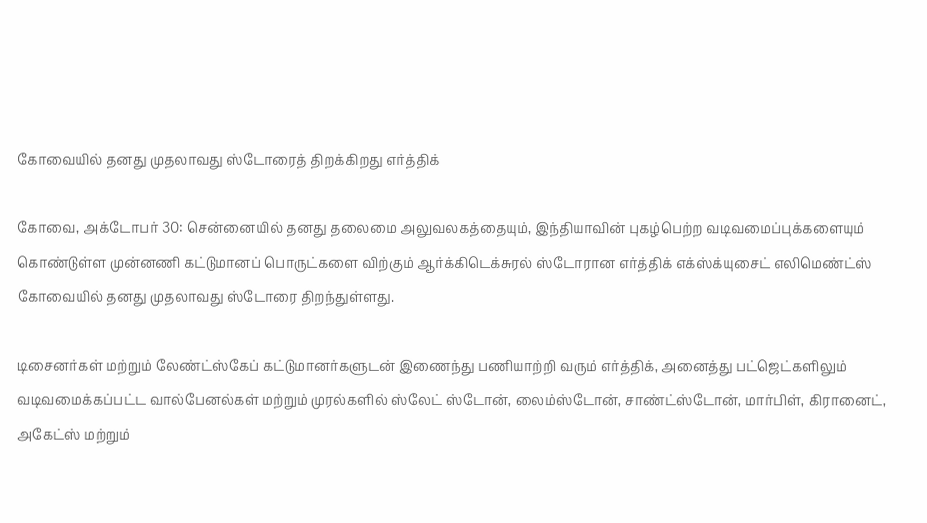கோவையில் தனது முதலாவது ஸ்டோரைத் திறக்கிறது எர்த்திக்

கோவை, அக்டோபர் 30: சென்னையில் தனது தலைமை அலுவலகத்தையும், இந்தியாவின் புகழ்பெற்ற வடிவமைப்புக்களையும் கொண்டுள்ள முன்னணி கட்டுமானப் பொருட்களை விற்கும் ஆர்க்கிடெக்சுரல் ஸ்டோரான எர்த்திக் எக்ஸ்க்யுசைட் எலிமெண்ட்ஸ் கோவையில் தனது முதலாவது ஸ்டோரை திறந்துள்ளது.

டிசைனர்கள் மற்றும் லேண்ட்ஸ்கேப் கட்டுமானர்களுடன் இணைந்து பணியாற்றி வரும் எர்த்திக், அனைத்து பட்ஜெட்களிலும் வடிவமைக்கப்பட்ட வால்பேனல்கள் மற்றும் முரல்களில் ஸ்லேட் ஸ்டோன், லைம்ஸ்டோன், சாண்ட்ஸ்டோன், மார்பிள், கிரானைட், அகேட்ஸ் மற்றும்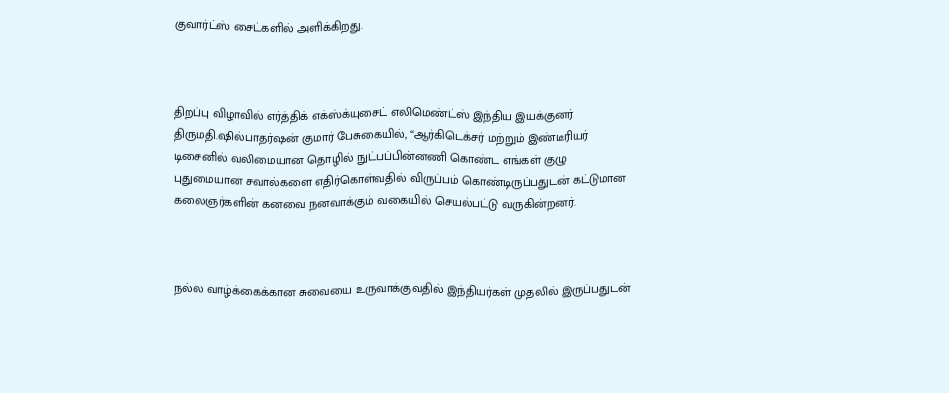குவார்ட்ஸ் சைட்களில் அளிக்கிறது.



திறப்பு விழாவில் எர்த்திக் எக்ஸ்க்யுசைட் எலிமெண்ட்ஸ் இந்திய இயக்குனர் திருமதி.ஷில்பாதர்ஷன் குமார் பேசுகையில், ‘‘ஆர்கிடெக்சர் மற்றும் இண்டீரியர் டிசைனில் வலிமையான தொழில் நுட்பப்பின்னணி கொண்ட எங்கள் குழு புதுமையான சவால்களை எதிர்கொள்வதில் விருப்பம் கொண்டிருப்பதுடன் கட்டுமான கலைஞர்களின் கனவை நனவாக்கும் வகையில் செயல்பட்டு வருகின்றனர்.



நல்ல வாழ்க்கைக்கான சுவையை உருவாக்குவதில் இந்தியர்கள் முதலில் இருப்பதுடன்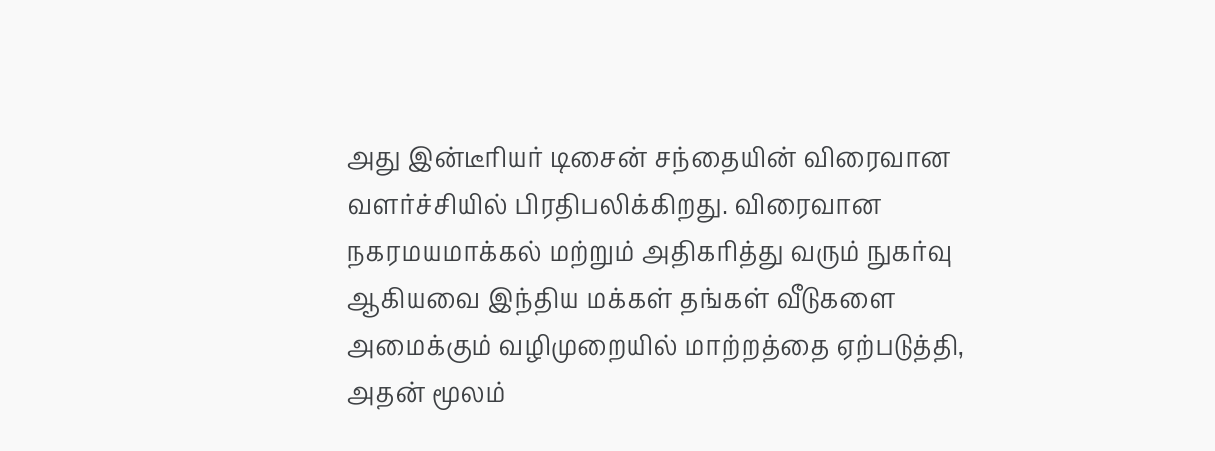அது இன்டீரியர் டிசைன் சந்தையின் விரைவான வளர்ச்சியில் பிரதிபலிக்கிறது. விரைவான நகரமயமாக்கல் மற்றும் அதிகரித்து வரும் நுகர்வு ஆகியவை இந்திய மக்கள் தங்கள் வீடுகளை அமைக்கும் வழிமுறையில் மாற்றத்தை ஏற்படுத்தி, அதன் மூலம்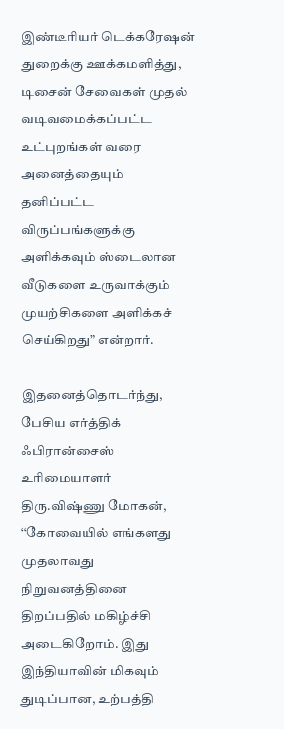இண்டீரியர் டெக்கரேஷன் துறைக்கு ஊக்கமளித்து, டிசைன் சேவைகள் முதல் வடிவமைக்கப்பட்ட உட்புறங்கள் வரை அனைத்தையும் தனிப்பட்ட விருப்பங்களுக்கு அளிக்கவும் ஸ்டைலான வீடுகளை உருவாக்கும் முயற்சிகளை அளிக்கச் செய்கிறது” என்றார்.

இதனைத்தொடர்ந்து, பேசிய எர்த்திக் ஃபிரான்சைஸ் உரிமையாளர் திரு.விஷ்ணு மோகன், ‘‘கோவையில் எங்களது முதலாவது நிறுவனத்தினை திறப்பதில் மகிழ்ச்சி அடைகிறோம். இது இந்தியாவின் மிகவும் துடிப்பான, உற்பத்தி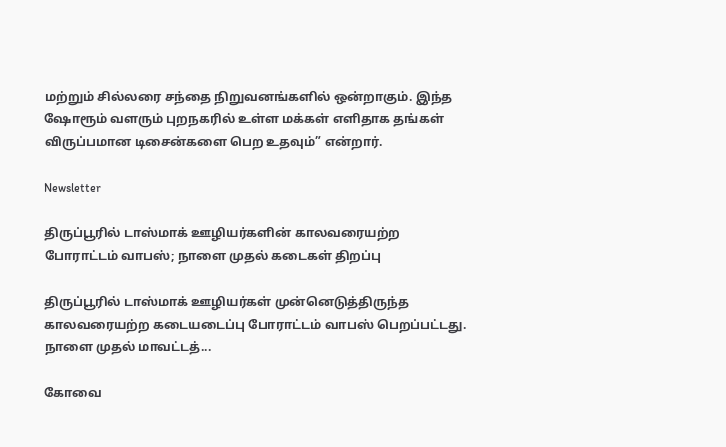மற்றும் சில்லரை சந்தை நிறுவனங்களில் ஒன்றாகும். இந்த ஷோரூம் வளரும் புறநகரில் உள்ள மக்கள் எளிதாக தங்கள் விருப்பமான டிசைன்களை பெற உதவும்” என்றார்.

Newsletter

திருப்பூரில் டாஸ்மாக் ஊழியர்களின் காலவரையற்ற போராட்டம் வாபஸ்; நாளை முதல் கடைகள் திறப்பு

திருப்பூரில் டாஸ்மாக் ஊழியர்கள் முன்னெடுத்திருந்த காலவரையற்ற கடையடைப்பு போராட்டம் வாபஸ் பெறப்பட்டது. நாளை முதல் மாவட்டத்...

கோவை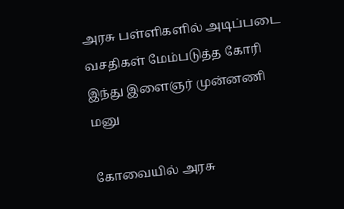அரசு பள்ளிகளில் அடிப்படை வசதிகள் மேம்படுத்த கோரி இந்து இளைஞர் முன்னணி மனு

கோவையில் அரசு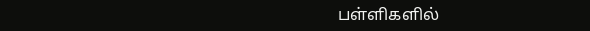பள்ளிகளில்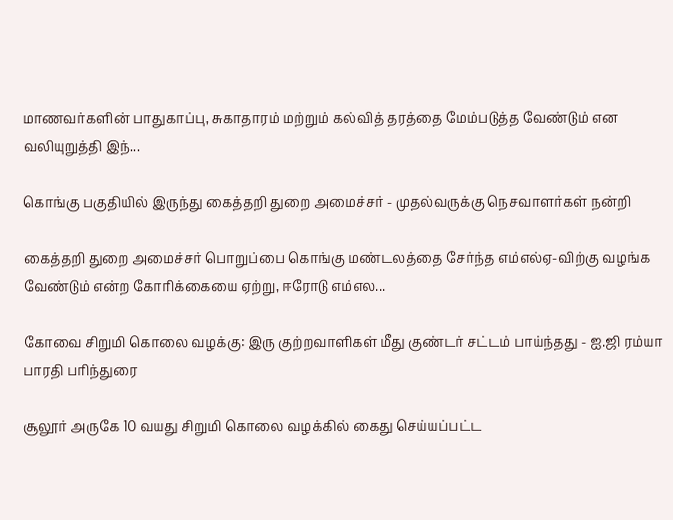மாணவர்களின் பாதுகாப்பு, சுகாதாரம் மற்றும் கல்வித் தரத்தை மேம்படுத்த வேண்டும் என வலியுறுத்தி இந்...

கொங்கு பகுதியில் இருந்து கைத்தறி துறை அமைச்சர் - முதல்வருக்கு நெசவாளர்கள் நன்றி

கைத்தறி துறை அமைச்சர் பொறுப்பை கொங்கு மண்டலத்தை சேர்ந்த எம்எல்ஏ-விற்கு வழங்க வேண்டும் என்ற கோரிக்கையை ஏற்று, ஈரோடு எம்எல...

கோவை சிறுமி கொலை வழக்கு: இரு குற்றவாளிகள் மீது குண்டர் சட்டம் பாய்ந்தது - ஐ.ஜி ரம்யா பாரதி பரிந்துரை

சூலூர் அருகே 10 வயது சிறுமி கொலை வழக்கில் கைது செய்யப்பட்ட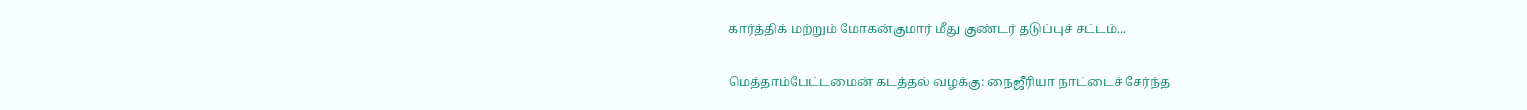கார்த்திக் மற்றும் மோகன்குமார் மீது குண்டர் தடுப்புச் சட்டம்...

மெத்தாம்பேட்டமைன் கடத்தல் வழக்கு: நைஜீரியா நாட்டைச் சேர்ந்த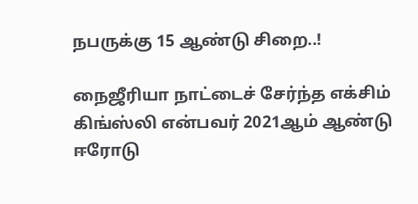நபருக்கு 15 ஆண்டு சிறை..!

நைஜீரியா நாட்டைச் சேர்ந்த எக்சிம் கிங்ஸ்லி என்பவர் 2021ஆம் ஆண்டு ஈரோடு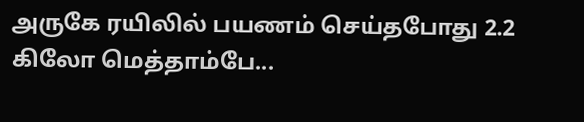அருகே ரயிலில் பயணம் செய்தபோது 2.2 கிலோ மெத்தாம்பே...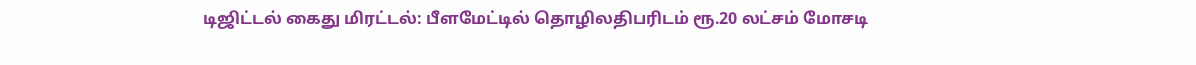டிஜிட்டல் கைது மிரட்டல்: பீளமேட்டில் தொழிலதிபரிடம் ரூ.20 லட்சம் மோசடி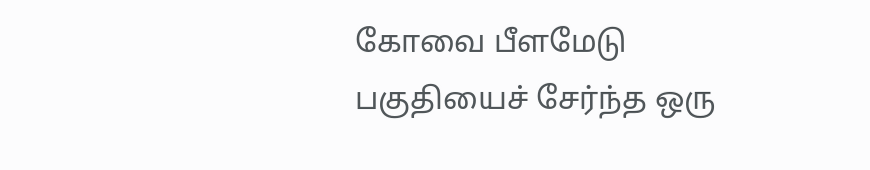கோவை பீளமேடு பகுதியைச் சேர்ந்த ஒரு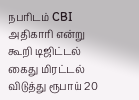நபரிடம் CBI அதிகாரி என்று கூறி டிஜிட்டல் கைது மிரட்டல் விடுத்து ரூபாய் 20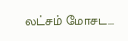லட்சம் மோசட...